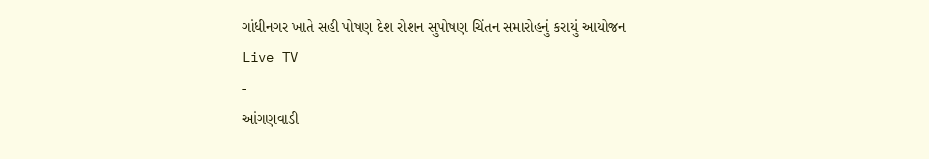ગાંધીનગર ખાતે સહી પોષણ દેશ રોશન સુપોષણ ચિંતન સમારોહનું કરાયું આયોજન
Live TV
-
આંગણવાડી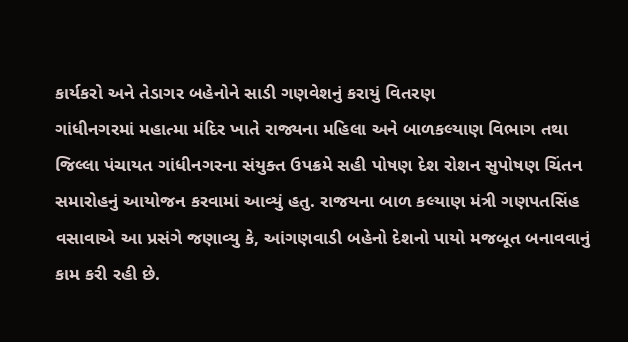કાર્યકરો અને તેડાગર બહેનોને સાડી ગણવેશનું કરાયું વિતરણ
ગાંધીનગરમાં મહાત્મા મંદિર ખાતે રાજ્યના મહિલા અને બાળકલ્યાણ વિભાગ તથા જિલ્લા પંચાયત ગાંધીનગરના સંયુક્ત ઉપક્રમે સહી પોષણ દેશ રોશન સુપોષણ ચિંતન સમારોહનું આયોજન કરવામાં આવ્યું હતુ. રાજયના બાળ કલ્યાણ મંત્રી ગણપતસિંહ વસાવાએ આ પ્રસંગે જણાવ્યુ કે, આંગણવાડી બહેનો દેશનો પાયો મજબૂત બનાવવાનું કામ કરી રહી છે.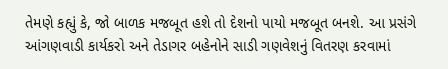તેમણે કહ્યું કે, જો બાળક મજબૂત હશે તો દેશનો પાયો મજબૂત બનશે. આ પ્રસંગે આંગણવાડી કાર્યકરો અને તેડાગર બહેનોને સાડી ગણવેશનું વિતરણ કરવામાં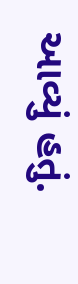આવ્યું હતું.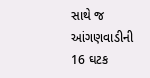સાથે જ આંગણવાડીની 16 ઘટક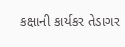કક્ષાની કાર્યકર તેડાગર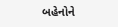બહેનોને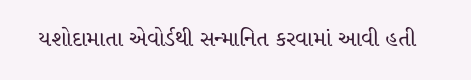યશોદામાતા એવોર્ડથી સન્માનિત કરવામાં આવી હતી